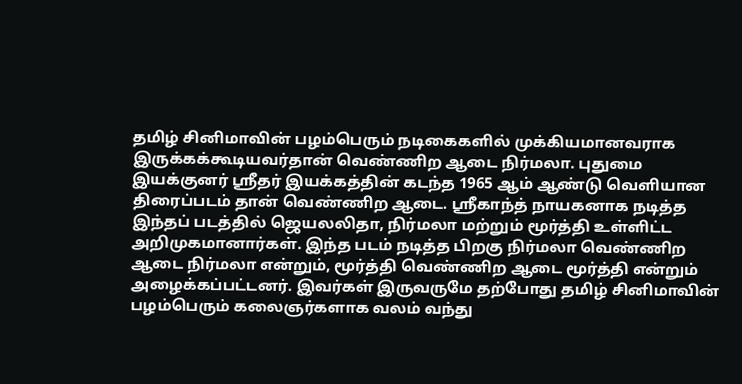தமிழ் சினிமாவின் பழம்பெரும் நடிகைகளில் முக்கியமானவராக இருக்கக்கூடியவர்தான் வெண்ணிற ஆடை நிர்மலா. புதுமை இயக்குனர் ஸ்ரீதர் இயக்கத்தின் கடந்த 1965 ஆம் ஆண்டு வெளியான திரைப்படம் தான் வெண்ணிற ஆடை. ஸ்ரீகாந்த் நாயகனாக நடித்த இந்தப் படத்தில் ஜெயலலிதா, நிர்மலா மற்றும் மூர்த்தி உள்ளிட்ட அறிமுகமானார்கள். இந்த படம் நடித்த பிறகு நிர்மலா வெண்ணிற ஆடை நிர்மலா என்றும், மூர்த்தி வெண்ணிற ஆடை மூர்த்தி என்றும் அழைக்கப்பட்டனர். இவர்கள் இருவருமே தற்போது தமிழ் சினிமாவின் பழம்பெரும் கலைஞர்களாக வலம் வந்து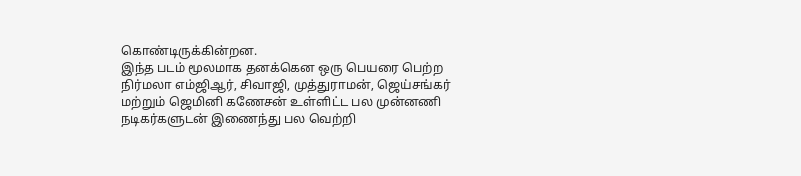கொண்டிருக்கின்றன.
இந்த படம் மூலமாக தனக்கென ஒரு பெயரை பெற்ற நிர்மலா எம்ஜிஆர், சிவாஜி, முத்துராமன், ஜெய்சங்கர் மற்றும் ஜெமினி கணேசன் உள்ளிட்ட பல முன்னணி நடிகர்களுடன் இணைந்து பல வெற்றி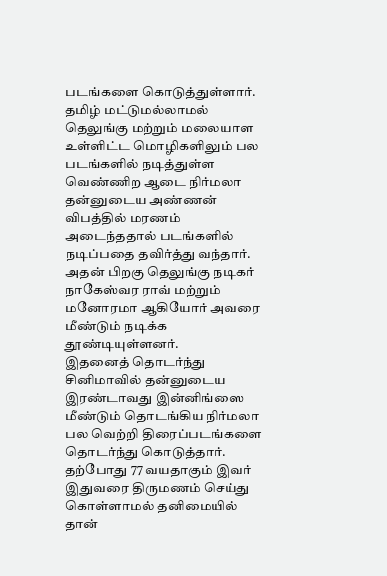படங்களை கொடுத்துள்ளார். தமிழ் மட்டுமல்லாமல் தெலுங்கு மற்றும் மலையாள உள்ளிட்ட மொழிகளிலும் பல படங்களில் நடித்துள்ள வெண்ணிற ஆடை நிர்மலா தன்னுடைய அண்ணன் விபத்தில் மரணம் அடைந்ததால் படங்களில் நடிப்பதை தவிர்த்து வந்தார். அதன் பிறகு தெலுங்கு நடிகர் நாகேஸ்வர ராவ் மற்றும் மனோரமா ஆகியோர் அவரை மீண்டும் நடிக்க தூண்டியுள்ளனர்.
இதனைத் தொடர்ந்து சினிமாவில் தன்னுடைய இரண்டாவது இன்னிங்ஸை மீண்டும் தொடங்கிய நிர்மலா பல வெற்றி திரைப்படங்களை தொடர்ந்து கொடுத்தார். தற்போது 77 வயதாகும் இவர் இதுவரை திருமணம் செய்து கொள்ளாமல் தனிமையில் தான்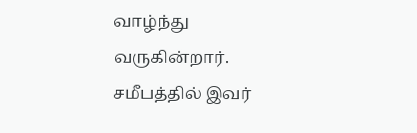வாழ்ந்து வருகின்றார். சமீபத்தில் இவர்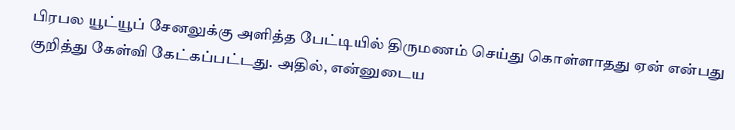பிரபல யூட்யூப் சேனலுக்கு அளித்த பேட்டியில் திருமணம் செய்து கொள்ளாதது ஏன் என்பது குறித்து கேள்வி கேட்கப்பட்டது. அதில், என்னுடைய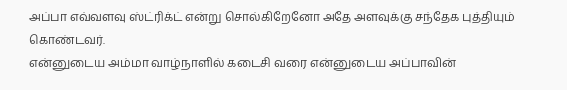அப்பா எவ்வளவு ஸ்ட்ரிக்ட் என்று சொல்கிறேனோ அதே அளவுக்கு சந்தேக புத்தியும் கொண்டவர்.
என்னுடைய அம்மா வாழ்நாளில் கடைசி வரை என்னுடைய அப்பாவின்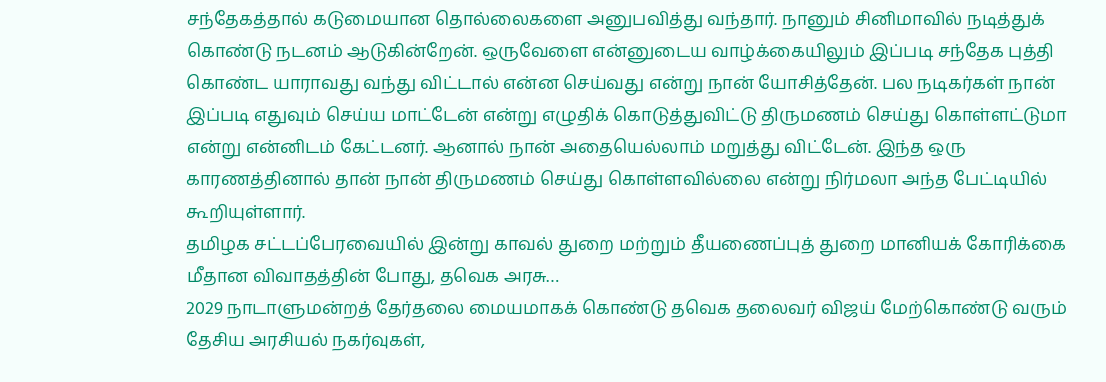சந்தேகத்தால் கடுமையான தொல்லைகளை அனுபவித்து வந்தார். நானும் சினிமாவில் நடித்துக் கொண்டு நடனம் ஆடுகின்றேன். ஒருவேளை என்னுடைய வாழ்க்கையிலும் இப்படி சந்தேக புத்தி கொண்ட யாராவது வந்து விட்டால் என்ன செய்வது என்று நான் யோசித்தேன். பல நடிகர்கள் நான் இப்படி எதுவும் செய்ய மாட்டேன் என்று எழுதிக் கொடுத்துவிட்டு திருமணம் செய்து கொள்ளட்டுமா என்று என்னிடம் கேட்டனர். ஆனால் நான் அதையெல்லாம் மறுத்து விட்டேன். இந்த ஒரு காரணத்தினால் தான் நான் திருமணம் செய்து கொள்ளவில்லை என்று நிர்மலா அந்த பேட்டியில் கூறியுள்ளார்.
தமிழக சட்டப்பேரவையில் இன்று காவல் துறை மற்றும் தீயணைப்புத் துறை மானியக் கோரிக்கை மீதான விவாதத்தின் போது, தவெக அரசு…
2029 நாடாளுமன்றத் தேர்தலை மையமாகக் கொண்டு தவெக தலைவர் விஜய் மேற்கொண்டு வரும் தேசிய அரசியல் நகர்வுகள்,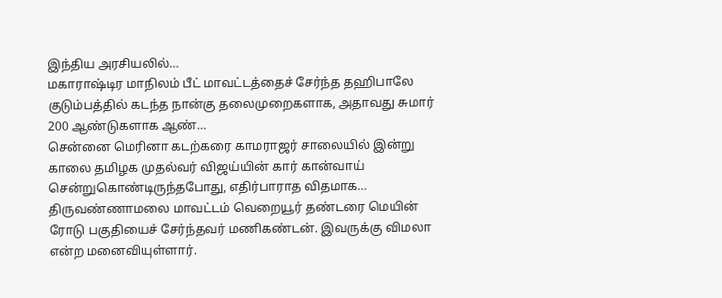இந்திய அரசியலில்…
மகாராஷ்டிர மாநிலம் பீட் மாவட்டத்தைச் சேர்ந்த தஹிபாலே குடும்பத்தில் கடந்த நான்கு தலைமுறைகளாக, அதாவது சுமார் 200 ஆண்டுகளாக ஆண்…
சென்னை மெரினா கடற்கரை காமராஜர் சாலையில் இன்று காலை தமிழக முதல்வர் விஜய்யின் கார் கான்வாய் சென்றுகொண்டிருந்தபோது, எதிர்பாராத விதமாக…
திருவண்ணாமலை மாவட்டம் வெறையூர் தண்டரை மெயின் ரோடு பகுதியைச் சேர்ந்தவர் மணிகண்டன். இவருக்கு விமலா என்ற மனைவியுள்ளார்.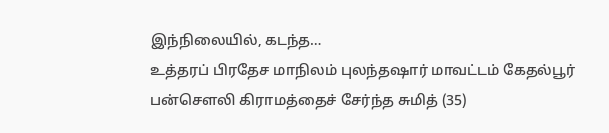இந்நிலையில், கடந்த…
உத்தரப் பிரதேச மாநிலம் புலந்தஷார் மாவட்டம் கேதல்பூர் பன்சௌலி கிராமத்தைச் சேர்ந்த சுமித் (35)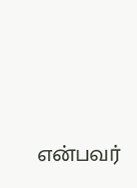என்பவர்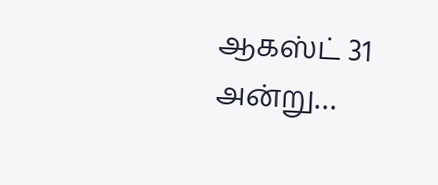ஆகஸ்ட் 31 அன்று…